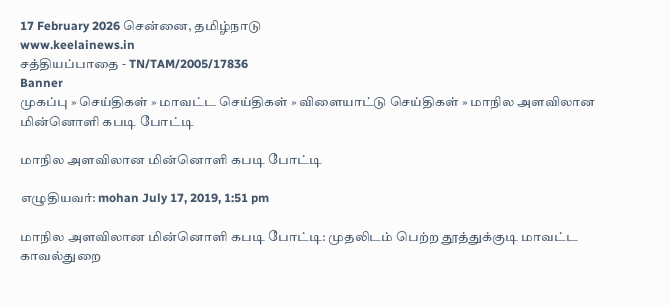17 February 2026 சென்னை, தமிழ்நாடு
www.keelainews.in
சத்தியப்பாதை - TN/TAM/2005/17836
Banner
முகப்பு » செய்திகள் » மாவட்ட செய்திகள் » விளையாட்டு செய்திகள் » மாநில அளவிலான மின்னொளி கபடி போட்டி

மாநில அளவிலான மின்னொளி கபடி போட்டி

எழுதியவர்: mohan July 17, 2019, 1:51 pm

மாநில அளவிலான மின்னொளி கபடி போட்டி: முதலிடம் பெற்ற தூத்துக்குடி மாவட்ட காவல்துறை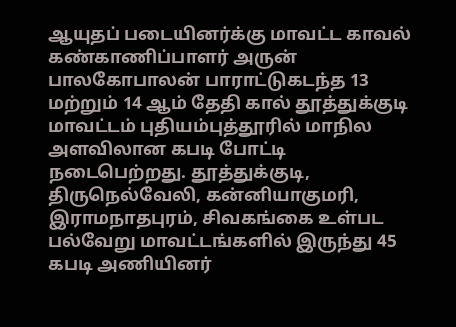ஆயுதப் படையினர்க்கு மாவட்ட காவல் கண்காணிப்பாளர் அருன் பாலகோபாலன் பாராட்டுகடந்த 13 மற்றும் 14 ஆம் தேதி கால் தூத்துக்குடி மாவட்டம் புதியம்புத்தூரில் மாநில அளவிலான கபடி போட்டி நடைபெற்றது. தூத்துக்குடி, திருநெல்வேலி, கன்னியாகுமரி, இராமநாதபுரம், சிவகங்கை உள்பட பல்வேறு மாவட்டங்களில் இருந்து 45 கபடி அணியினர்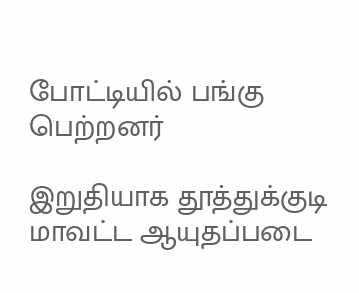போட்டியில் பங்கு பெற்றனர்

இறுதியாக தூத்துக்குடி மாவட்ட ஆயுதப்படை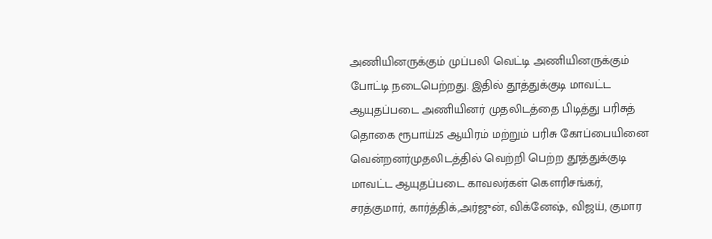அணியினருக்கும் முப்பலி வெட்டி அணியினருக்கும் போட்டி நடைபெற்றது. இதில் தூத்துக்குடி மாவட்ட ஆயுதப்படை அணியினர் முதலிடத்தை பிடித்து பரிசுத் தொகை ரூபாய்25 ஆயிரம் மற்றும் பரிசு கோப்பையினை வென்றனர்முதலிடத்தில் வெற்றி பெற்ற தூத்துக்குடி மாவட்ட ஆயுதப்படை காவலர்கள் கௌரிசங்கர், சரத்குமார், கார்த்திக்,அர்ஜுன், விக்னேஷ், விஜய், குமார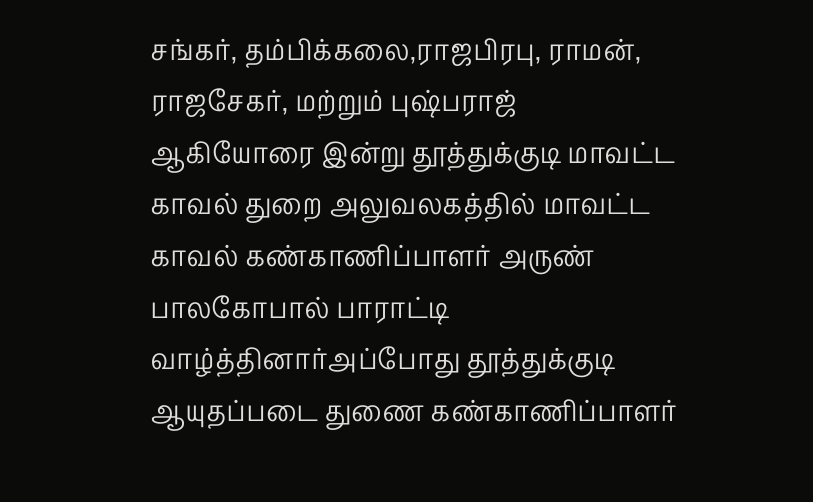சங்கர், தம்பிக்கலை,ராஜபிரபு, ராமன், ராஜசேகர், மற்றும் புஷ்பராஜ் ஆகியோரை இன்று தூத்துக்குடி மாவட்ட காவல் துறை அலுவலகத்தில் மாவட்ட காவல் கண்காணிப்பாளர் அருண் பாலகோபால் பாராட்டி வாழ்த்தினார்அப்போது தூத்துக்குடி ஆயுதப்படை துணை கண்காணிப்பாளர்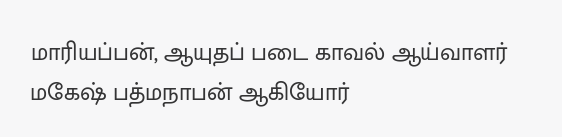மாரியப்பன், ஆயுதப் படை காவல் ஆய்வாளர் மகேஷ் பத்மநாபன் ஆகியோர்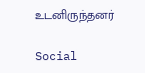உடனிருந்தனர்

Social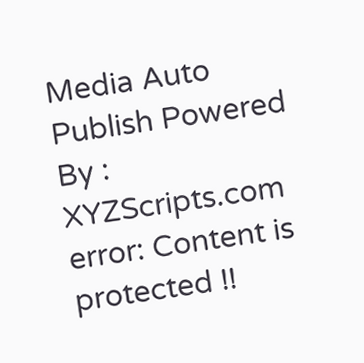Media Auto Publish Powered By : XYZScripts.com
error: Content is protected !!